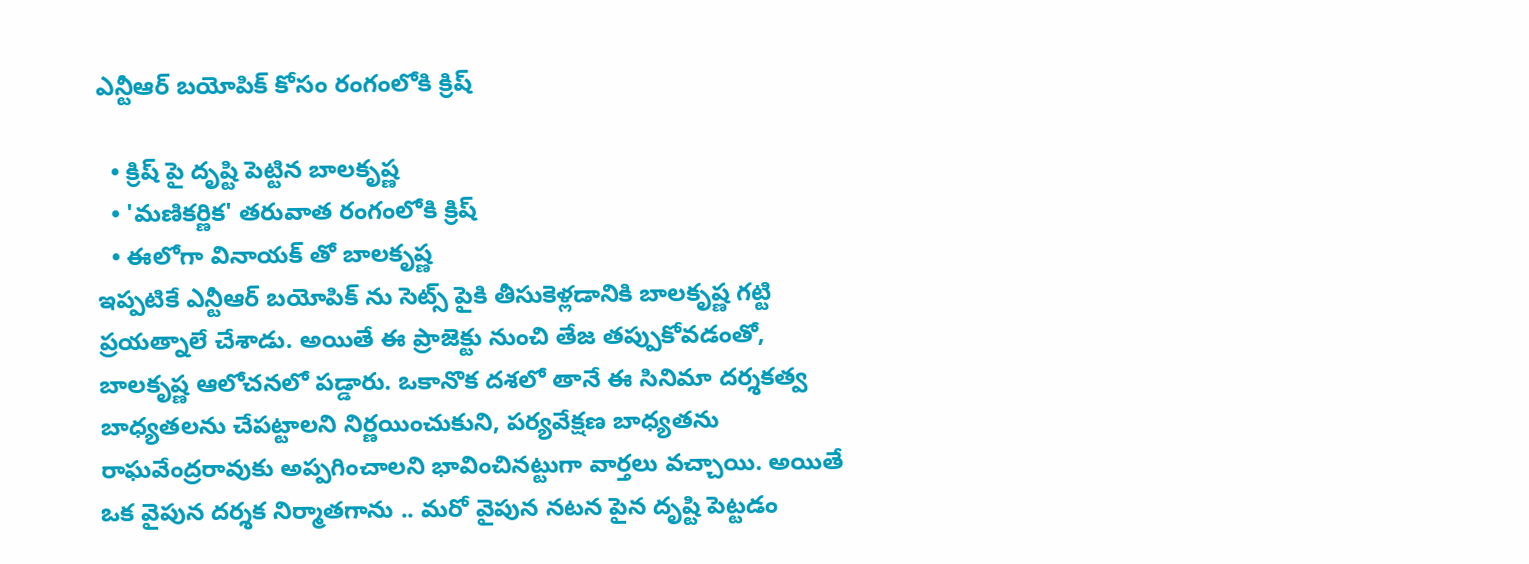ఎన్టీఆర్ బయోపిక్ కోసం రంగంలోకి క్రిష్

  • క్రిష్ పై దృష్టి పెట్టిన బాలకృష్ణ
  • 'మణికర్ణిక' తరువాత రంగంలోకి క్రిష్
  • ఈలోగా వినాయక్ తో బాలకృష్ణ
ఇప్పటికే ఎన్టీఆర్ బయోపిక్ ను సెట్స్ పైకి తీసుకెళ్లడానికి బాలకృష్ణ గట్టి ప్రయత్నాలే చేశాడు. అయితే ఈ ప్రాజెక్టు నుంచి తేజ తప్పుకోవడంతో, బాలకృష్ణ ఆలోచనలో పడ్డారు. ఒకానొక దశలో తానే ఈ సినిమా దర్శకత్వ బాధ్యతలను చేపట్టాలని నిర్ణయించుకుని, పర్యవేక్షణ బాధ్యతను రాఘవేంద్రరావుకు అప్పగించాలని భావించినట్టుగా వార్తలు వచ్చాయి. అయితే ఒక వైపున దర్శక నిర్మాతగాను .. మరో వైపున నటన పైన దృష్టి పెట్టడం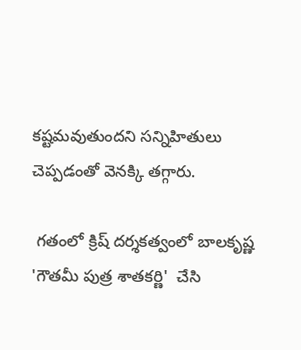కష్టమవుతుందని సన్నిహితులు చెప్పడంతో వెనక్కి తగ్గారు.

 గతంలో క్రిష్ దర్శకత్వంలో బాలకృష్ణ 'గౌతమీ పుత్ర శాతకర్ణి'  చేసి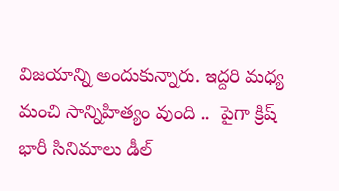విజయాన్ని అందుకున్నారు. ఇద్దరి మధ్య మంచి సాన్నిహిత్యం వుంది ..  పైగా క్రిష్ భారీ సినిమాలు డీల్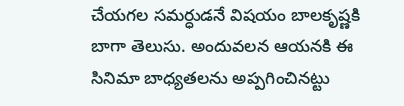చేయగల సమర్ధుడనే విషయం బాలకృష్ణకి బాగా తెలుసు. అందువలన ఆయనకి ఈ సినిమా బాధ్యతలను అప్పగించినట్టు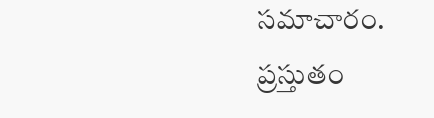సమాచారం. ప్రస్తుతం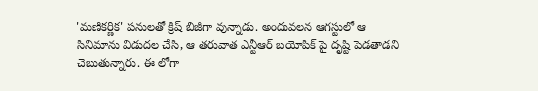'మణికర్ణిక' పనులతో క్రిష్ బిజీగా వున్నాడు. అందువలన ఆగస్టులో ఆ సినిమాను విడుదల చేసి, ఆ తరువాత ఎన్టీఆర్ బయోపిక్ పై దృష్టి పెడతాడని చెబుతున్నారు. ఈ లోగా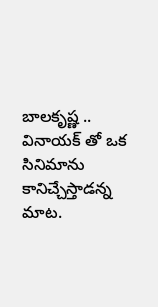బాలకృష్ణ .. వినాయక్ తో ఒక సినిమాను కానిచ్చేస్తాడన్న మాట.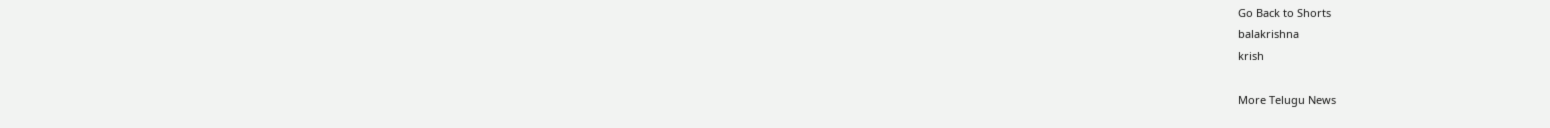Go Back to Shorts
balakrishna
krish

More Telugu News